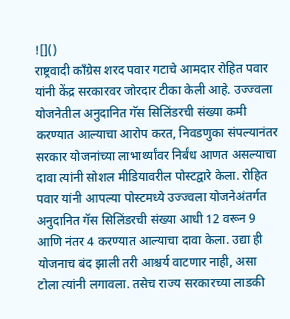![]()
राष्ट्रवादी काँग्रेस शरद पवार गटाचे आमदार रोहित पवार यांनी केंद्र सरकारवर जोरदार टीका केली आहे. उज्ज्वला योजनेतील अनुदानित गॅस सिलिंडरची संख्या कमी करण्यात आल्याचा आरोप करत, निवडणुका संपल्यानंतर सरकार योजनांच्या लाभार्थ्यांवर निर्बंध आणत असल्याचा दावा त्यांनी सोशल मीडियावरील पोस्टद्वारे केला. रोहित पवार यांनी आपल्या पोस्टमध्ये उज्ज्वला योजनेअंतर्गत अनुदानित गॅस सिलिंडरची संख्या आधी 12 वरून 9 आणि नंतर 4 करण्यात आल्याचा दावा केला. उद्या ही योजनाच बंद झाली तरी आश्चर्य वाटणार नाही, असा टोला त्यांनी लगावला. तसेच राज्य सरकारच्या लाडकी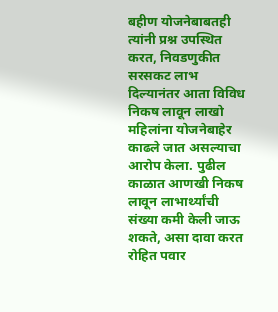बहीण योजनेबाबतही त्यांनी प्रश्न उपस्थित करत, निवडणुकीत सरसकट लाभ दिल्यानंतर आता विविध निकष लावून लाखो महिलांना योजनेबाहेर काढले जात असल्याचा आरोप केला. पुढील काळात आणखी निकष लावून लाभार्थ्यांची संख्या कमी केली जाऊ शकते, असा दावा करत रोहित पवार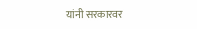यांनी सरकारवर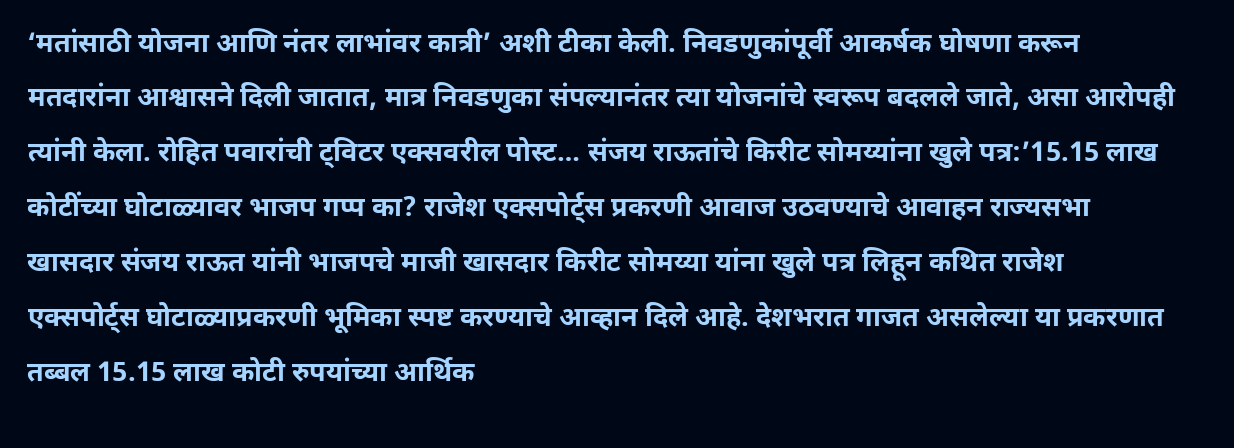‘मतांसाठी योजना आणि नंतर लाभांवर कात्री’ अशी टीका केली. निवडणुकांपूर्वी आकर्षक घोषणा करून मतदारांना आश्वासने दिली जातात, मात्र निवडणुका संपल्यानंतर त्या योजनांचे स्वरूप बदलले जाते, असा आरोपही त्यांनी केला. रोहित पवारांची ट्विटर एक्सवरील पोस्ट… संजय राऊतांचे किरीट सोमय्यांना खुले पत्र:’15.15 लाख कोटींच्या घोटाळ्यावर भाजप गप्प का? राजेश एक्सपोर्ट्स प्रकरणी आवाज उठवण्याचे आवाहन राज्यसभा खासदार संजय राऊत यांनी भाजपचे माजी खासदार किरीट सोमय्या यांना खुले पत्र लिहून कथित राजेश एक्सपोर्ट्स घोटाळ्याप्रकरणी भूमिका स्पष्ट करण्याचे आव्हान दिले आहे. देशभरात गाजत असलेल्या या प्रकरणात तब्बल 15.15 लाख कोटी रुपयांच्या आर्थिक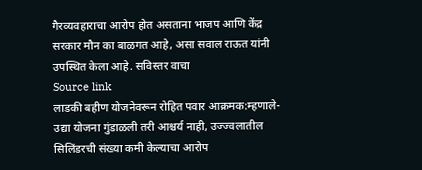गैरव्यवहाराचा आरोप होत असताना भाजप आणि केंद्र सरकार मौन का बाळगत आहे, असा सवाल राऊत यांनी उपस्थित केला आहे. सविस्तर वाचा
Source link
लाडकी बहीण योजनेवरून रोहित पवार आक्रमक:म्हणाले- उद्या योजना गुंडाळली तरी आश्चर्य नाही, उज्ज्वलातील सिलिंडरची संख्या कमी केल्याचा आरोप